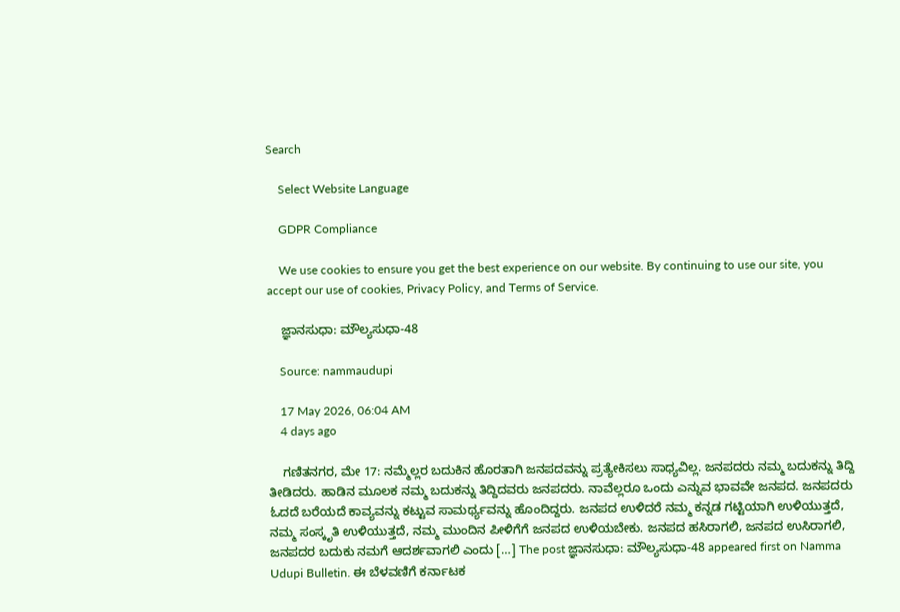Search

    Select Website Language

    GDPR Compliance

    We use cookies to ensure you get the best experience on our website. By continuing to use our site, you accept our use of cookies, Privacy Policy, and Terms of Service.

    ಜ್ಞಾನಸುಧಾ: ಮೌಲ್ಯಸುಧಾ-48

    Source: nammaudupi

    17 May 2026, 06:04 AM
    4 days ago

    ಗಣಿತನಗರ, ಮೇ 17: ನಮ್ಮೆಲ್ಲರ ಬದುಕಿನ ಹೊರತಾಗಿ ಜನಪದವನ್ನು ಪ್ರತ್ಯೇಕಿಸಲು ಸಾಧ್ಯವಿಲ್ಲ. ಜನಪದರು ನಮ್ಮ ಬದುಕನ್ನು ತಿದ್ದಿ ತೀಡಿದರು. ಹಾಡಿನ ಮೂಲಕ ನಮ್ಮ ಬದುಕನ್ನು ತಿದ್ದಿದವರು ಜನಪದರು. ನಾವೆಲ್ಲರೂ ಒಂದು ಎನ್ನುವ ಭಾವವೇ ಜನಪದ. ಜನಪದರು ಓದದೆ ಬರೆಯದೆ ಕಾವ್ಯವನ್ನು ಕಟ್ಟುವ ಸಾಮರ್ಥ್ಯವನ್ನು ಹೊಂದಿದ್ದರು. ಜನಪದ ಉಳಿದರೆ ನಮ್ಮ ಕನ್ನಡ ಗಟ್ಟಿಯಾಗಿ ಉಳಿಯುತ್ತದೆ, ನಮ್ಮ ಸಂಸ್ಕೃತಿ ಉಳಿಯುತ್ತದೆ, ನಮ್ಮ ಮುಂದಿನ ಪೀಳಿಗೆಗೆ ಜನಪದ ಉಳಿಯಬೇಕು. ಜನಪದ ಹಸಿರಾಗಲಿ, ಜನಪದ ಉಸಿರಾಗಲಿ, ಜನಪದರ ಬದುಕು ನಮಗೆ ಆದರ್ಶವಾಗಲಿ ಎಂದು […] The post ಜ್ಞಾನಸುಧಾ: ಮೌಲ್ಯಸುಧಾ-48 appeared first on Namma Udupi Bulletin. ಈ ಬೆಳವಣಿಗೆ ಕರ್ನಾಟಕ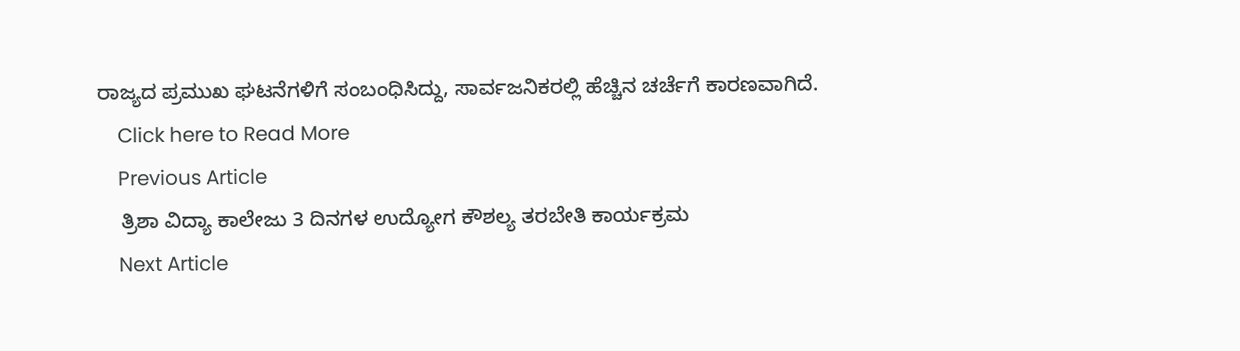ರಾಜ್ಯದ ಪ್ರಮುಖ ಘಟನೆಗಳಿಗೆ ಸಂಬಂಧಿಸಿದ್ದು, ಸಾರ್ವಜನಿಕರಲ್ಲಿ ಹೆಚ್ಚಿನ ಚರ್ಚೆಗೆ ಕಾರಣವಾಗಿದೆ.
    Click here to Read More
    Previous Article
    ತ್ರಿಶಾ ವಿದ್ಯಾ ಕಾಲೇಜು 3 ದಿನಗಳ ಉದ್ಯೋಗ ಕೌಶಲ್ಯ ತರಬೇತಿ ಕಾರ್ಯಕ್ರಮ
    Next Article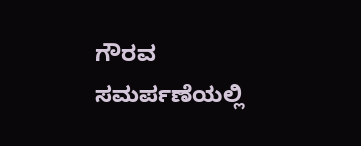ಗೌರವ ಸಮರ್ಪಣೆಯಲ್ಲಿ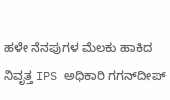ಹಳೇ ನೆನಪುಗಳ ಮೆಲಕು ಹಾಕಿದ ನಿವೃತ್ತ IPS ಅಧಿಕಾರಿ ಗಗನ್‍ದೀಪ್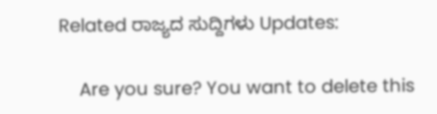Related ರಾಜ್ಯದ ಸುದ್ದಿಗಳು Updates:

    Are you sure? You want to delete this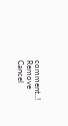comment..! Remove Cancel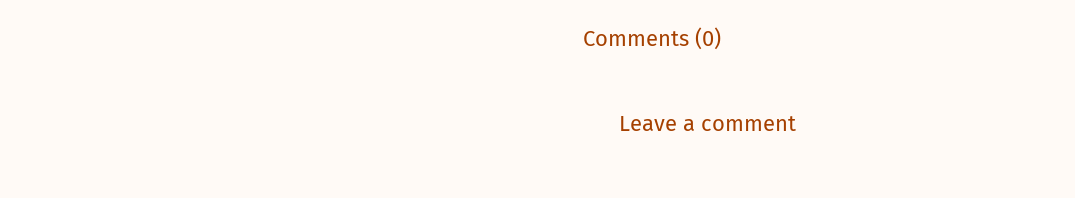Comments (0)

      Leave a comment